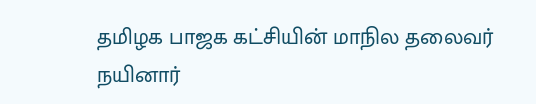தமிழக பாஜக கட்சியின் மாநில தலைவர் நயினார்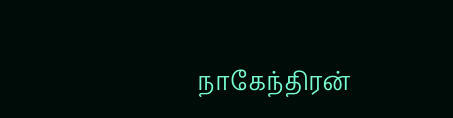நாகேந்திரன்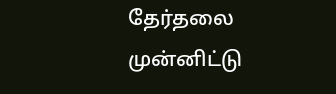தேர்தலை முன்னிட்டு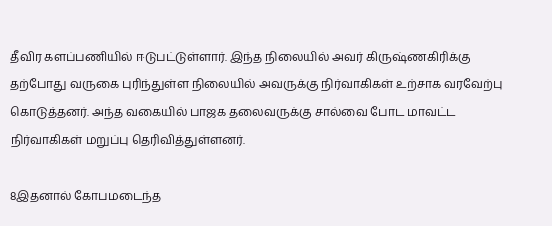தீவிர களப்பணியில் ஈடுபட்டுள்ளார். இந்த நிலையில் அவர் கிருஷ்ணகிரிக்கு தற்போது வருகை புரிந்துள்ள நிலையில் அவருக்கு நிர்வாகிகள் உற்சாக வரவேற்பு கொடுத்தனர். அந்த வகையில் பாஜக தலைவருக்கு சால்வை போட மாவட்ட நிர்வாகிகள் மறுப்பு தெரிவித்துள்ளனர்.

8இதனால் கோபமடைந்த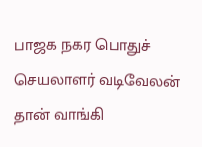பாஜக நகர பொதுச் செயலாளர் வடிவேலன் தான் வாங்கி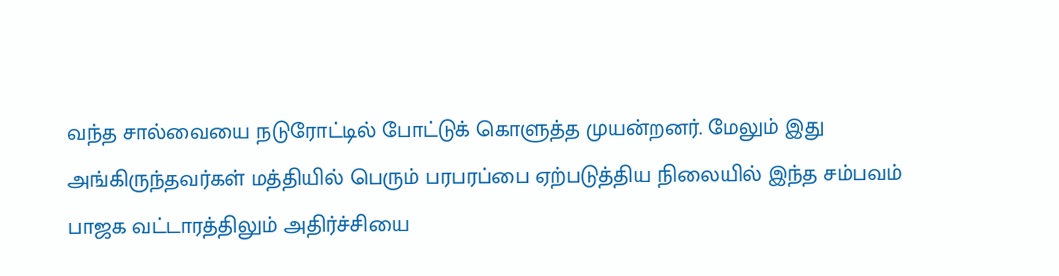வந்த சால்வையை நடுரோட்டில் போட்டுக் கொளுத்த முயன்றனர். மேலும் இது அங்கிருந்தவர்கள் மத்தியில் பெரும் பரபரப்பை ஏற்படுத்திய நிலையில் இந்த சம்பவம் பாஜக வட்டாரத்திலும் அதிர்ச்சியை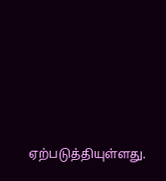ஏற்படுத்தியுள்ளது.